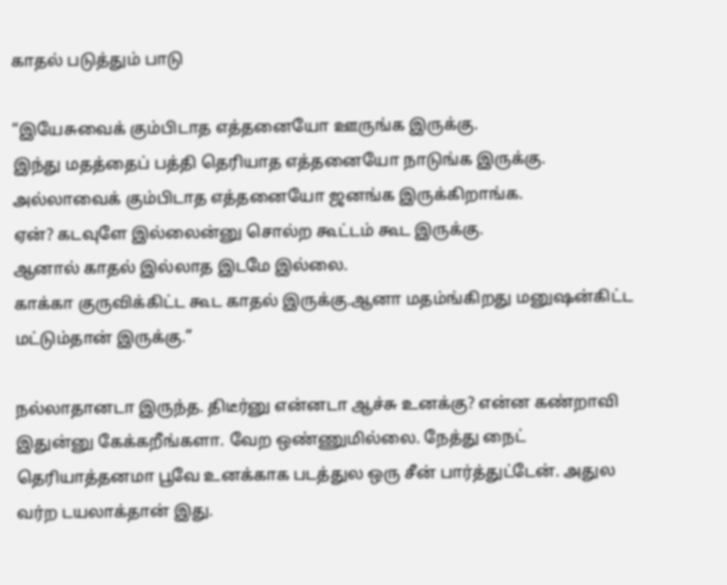காதல் படுத்தும் பாடு

“இயேசுவைக் கும்பிடாத எத்தனையோ ஊருங்க இருக்கு.
இந்து மதத்தைப் பத்தி தெரியாத எத்தனையோ நாடுங்க இருக்கு.
அல்லாவைக் கும்பிடாத எத்தனையோ ஜனங்க இருக்கிறாங்க.
ஏன்? கடவுளே இல்லைன்னு சொல்ற கூட்டம் கூட இருக்கு.
ஆனால் காதல் இல்லாத இடமே இல்லை.
காக்கா குருவிக்கிட்ட கூட காதல் இருக்கு.ஆனா மதம்ங்கிறது மனுஷன்கிட்ட மட்டும்தான் இருக்கு.”

நல்லாதானடா இருந்த. திடீர்னு என்னடா ஆச்சு உனக்கு? என்ன கண்றாவி இதுன்னு கேக்கறீங்களா. வேற ஒண்ணுமில்லை. நேத்து நைட் தெரியாத்தனமா பூவே உனக்காக படத்துல ஒரு சீன் பார்த்துட்டேன். அதுல வர்ற டயலாக்தான் இது.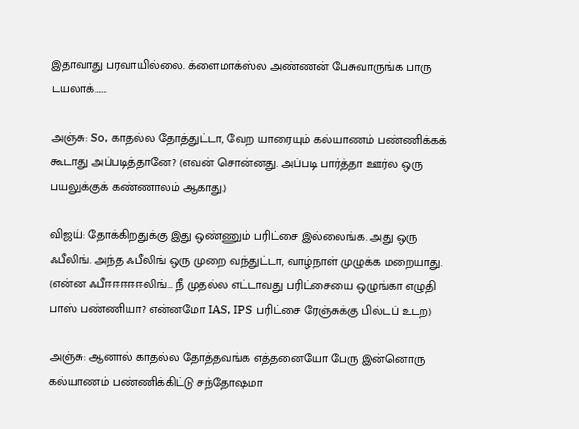இதாவாது பரவாயில்லை. க்ளைமாக்ஸ்ல அண்ணன் பேசுவாருங்க பாரு டயலாக்…….

அஞ்சு: So, காதல்ல தோத்துட்டா, வேற யாரையும் கல்யாணம் பண்ணிக்கக் கூடாது அப்படித்தானே? (எவன் சொன்னது. அப்படி பார்த்தா ஊர்ல ஒரு பயலுக்குக் கண்ணாலம் ஆகாது.)

விஜய்: தோக்கிறதுக்கு இது ஒண்ணும் பரிட்சை இல்லைங்க. அது ஒரு ஃபீலிங். அந்த ஃபீலிங் ஒரு முறை வந்துட்டா, வாழ்நாள் முழுக்க மறையாது. (என்ன ஃபீஈஈஈஈஈலிங்… நீ முதல்ல எட்டாவது பரிட்சையை ஒழுங்கா எழுதி பாஸ் பண்ணியா? என்னமோ IAS, IPS பரிட்சை ரேஞ்சுக்கு பில்டப் உடற)

அஞ்சு: ஆனால் காதல்ல தோத்தவங்க எத்தனையோ பேரு இன்னொரு கல்யாணம் பண்ணிக்கிட்டு சந்தோஷமா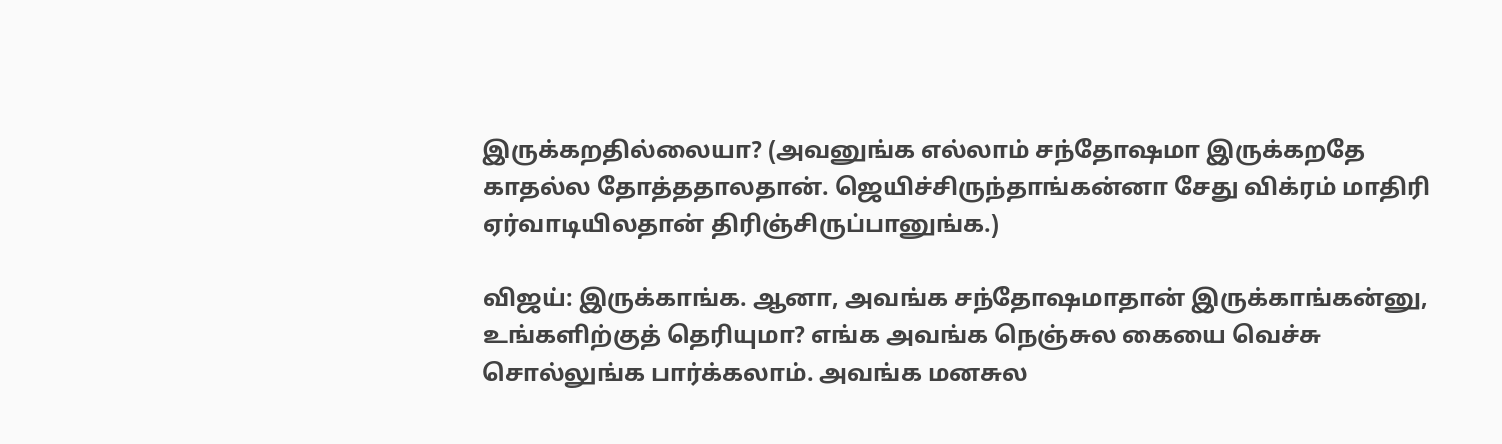இருக்கறதில்லையா? (அவனுங்க எல்லாம் சந்தோஷமா இருக்கறதே காதல்ல தோத்ததாலதான். ஜெயிச்சிருந்தாங்கன்னா சேது விக்ரம் மாதிரி ஏர்வாடியிலதான் திரிஞ்சிருப்பானுங்க.)

விஜய்: இருக்காங்க. ஆனா, அவங்க சந்தோஷமாதான் இருக்காங்கன்னு, உங்களிற்குத் தெரியுமா? எங்க அவங்க நெஞ்சுல கையை வெச்சு சொல்லுங்க பார்க்கலாம். அவங்க மனசுல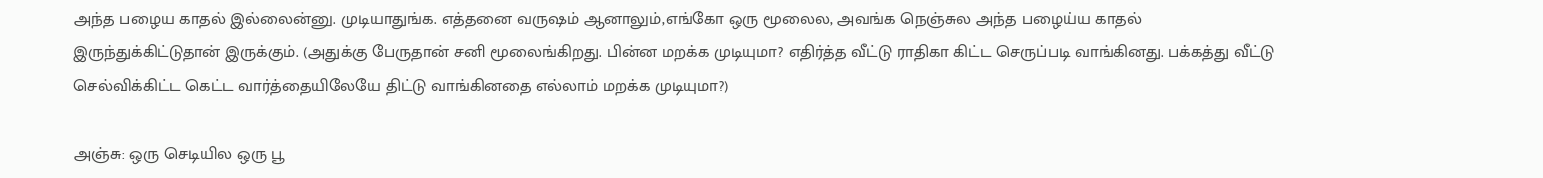அந்த பழைய காதல் இல்லைன்னு. முடியாதுங்க. எத்தனை வருஷம் ஆனாலும்,எங்கோ ஒரு மூலைல, அவங்க நெஞ்சுல அந்த பழைய்ய காதல் இருந்துக்கிட்டுதான் இருக்கும். (அதுக்கு பேருதான் சனி மூலைங்கிறது. பின்ன மறக்க முடியுமா? எதிர்த்த வீட்டு ராதிகா கிட்ட செருப்படி வாங்கினது. பக்கத்து வீட்டு செல்விக்கிட்ட கெட்ட வார்த்தையிலேயே திட்டு வாங்கினதை எல்லாம் மறக்க முடியுமா?)

அஞ்சு: ஒரு செடியில ஒரு பூ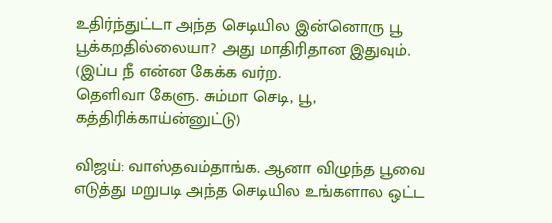உதிர்ந்துட்டா அந்த செடியில இன்னொரு பூ பூக்கறதில்லையா? அது மாதிரிதான இதுவும். (இப்ப நீ என்ன கேக்க வர்ற.
தெளிவா கேளு. சும்மா செடி, பூ, கத்திரிக்காய்ன்னுட்டு)

விஜய்: வாஸ்தவம்தாங்க. ஆனா விழுந்த பூவை எடுத்து மறுபடி அந்த செடியில உங்களால ஒட்ட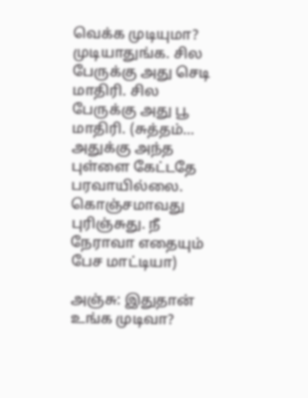வெக்க முடியுமா? முடியாதுங்க. சில பேருக்கு அது செடி மாதிரி. சில பேருக்கு அது பூ மாதிரி. (சுத்தம்… அதுக்கு அந்த புள்ளை கேட்டதே பரவாயில்லை. கொஞ்சமாவது புரிஞ்சுது. நீ நேராவா எதையும் பேச மாட்டியா)

அஞ்சு: இதுதான் உங்க முடிவா?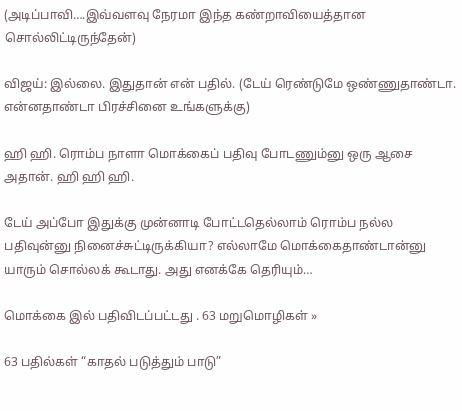(அடிப்பாவி….இவ்வளவு நேரமா இந்த கண்றாவியைத்தான சொல்லிட்டிருந்தேன்)

விஜய்: இல்லை. இதுதான் என் பதில். (டேய் ரெண்டுமே ஒண்ணுதாண்டா. என்னதாண்டா பிரச்சினை உங்களுக்கு)

ஹி ஹி. ரொம்ப நாளா மொக்கைப் பதிவு போடணும்னு ஒரு ஆசை அதான். ஹி ஹி ஹி.

டேய் அப்போ இதுக்கு முன்னாடி போட்டதெல்லாம் ரொம்ப நல்ல பதிவுன்னு நினைச்சுட்டிருக்கியா? எல்லாமே மொக்கைதாண்டான்னு யாரும் சொல்லக் கூடாது. அது எனக்கே தெரியும்…

மொக்கை இல் பதிவிடப்பட்டது . 63 மறுமொழிகள் »

63 பதில்கள் “காதல் படுத்தும் பாடு”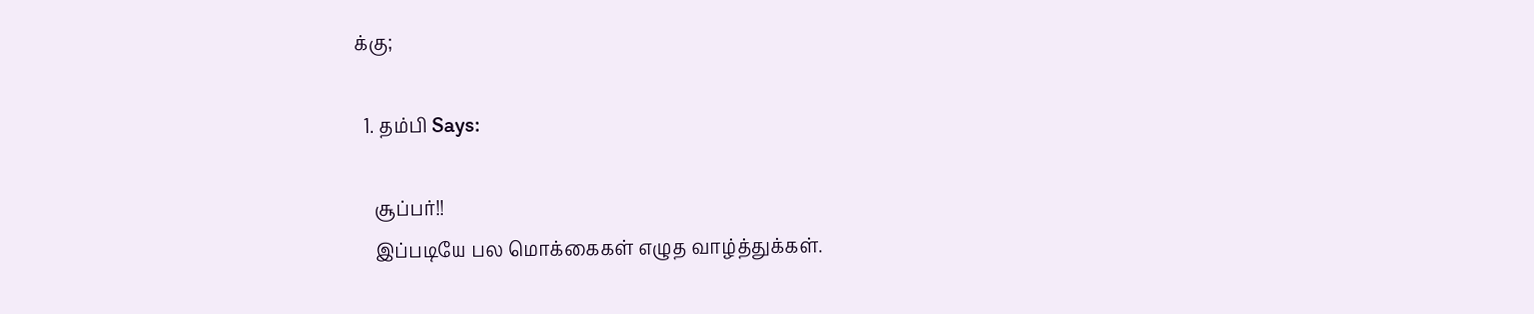க்கு;

  1. தம்பி Says:

    சூப்பர்!!
    இப்படியே பல மொக்கைகள் எழுத வாழ்த்துக்கள்.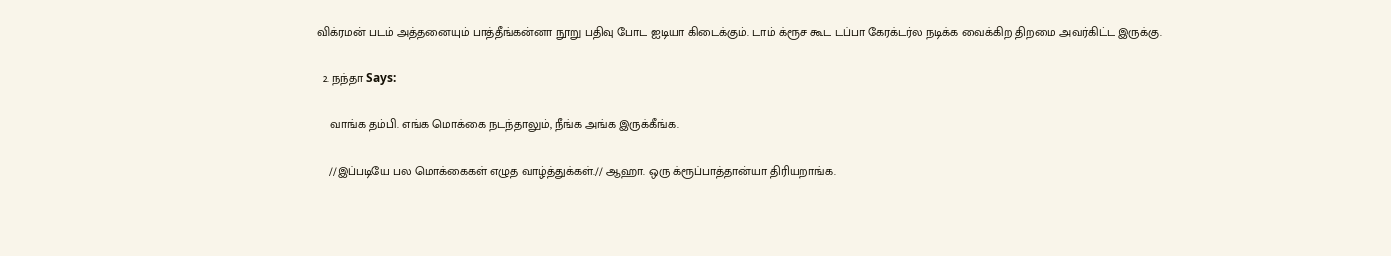விக்ரமன் படம் அத்தனையும் பாத்தீங்கன்னா நூறு பதிவு போட ஐடியா கிடைக்கும். டாம் க்ரூச கூட டப்பா கேரக்டர்ல நடிக்க வைக்கிற திறமை அவர்கிட்ட இருக்கு.

  2. நந்தா Says:

    வாங்க தம்பி. எங்க மொக்கை நடந்தாலும், நீங்க அங்க இருக்கீங்க.

    //இப்படியே பல மொக்கைகள் எழுத வாழ்த்துக்கள்.// ஆஹா. ஒரு க்ரூப்பாத்தான்யா திரியறாங்க.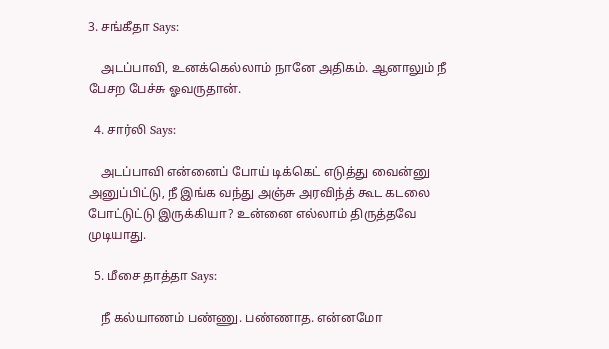3. சங்கீதா Says:

    அடப்பாவி, உனக்கெல்லாம் நானே அதிகம். ஆனாலும் நீ பேசற பேச்சு ஓவருதான்.

  4. சார்லி Says:

    அடப்பாவி என்னைப் போய் டிக்கெட் எடுத்து வைன்னு அனுப்பிட்டு, நீ இங்க வந்து அஞ்சு அரவிந்த் கூட கடலை போட்டுட்டு இருக்கியா? உன்னை எல்லாம் திருத்தவே முடியாது.

  5. மீசை தாத்தா Says:

    நீ கல்யாணம் பண்ணு. பண்ணாத. என்னமோ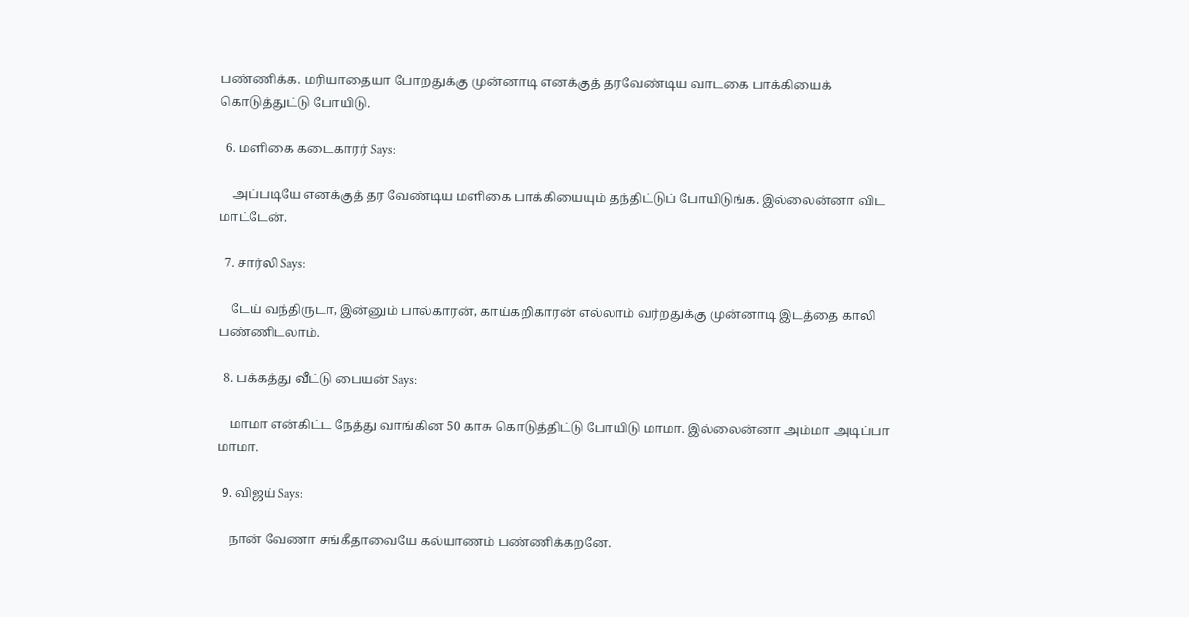பண்ணிக்க. மரியாதையா போறதுக்கு முன்னாடி எனக்குத் தரவேண்டிய வாடகை பாக்கியைக் கொடுத்துட்டு போயிடு.

  6. மளிகை கடைகாரர் Says:

    அப்படியே எனக்குத் தர வேண்டிய மளிகை பாக்கியையும் தந்திட்டுப் போயிடுங்க. இல்லைன்னா விட மாட்டேன்.

  7. சார்லி Says:

    டேய் வந்திருடா, இன்னும் பால்காரன், காய்கறிகாரன் எல்லாம் வர்றதுக்கு முன்னாடி இடத்தை காலி பண்ணிடலாம்.

  8. பக்கத்து வீட்டு பையன் Says:

    மாமா என்கிட்ட நேத்து வாங்கின 50 காசு கொடுத்திட்டு போயிடு மாமா. இல்லைன்னா அம்மா அடிப்பா மாமா.

  9. விஜய் Says:

    நான் வேணா சங்கீதாவையே கல்யாணம் பண்ணிக்கறனே.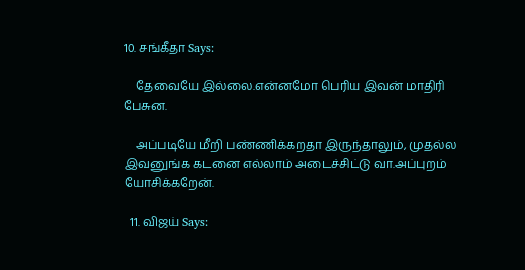10. சங்கீதா Says:

    தேவையே இல்லை.என்னமோ பெரிய இவன் மாதிரி பேசுன.

    அப்படியே மீறி பண்ணிக்கறதா இருந்தாலும், முதல்ல இவனுங்க கடனை எல்லாம் அடைச்சிட்டு வா.அப்புறம் யோசிக்கறேன்.

  11. விஜய் Says: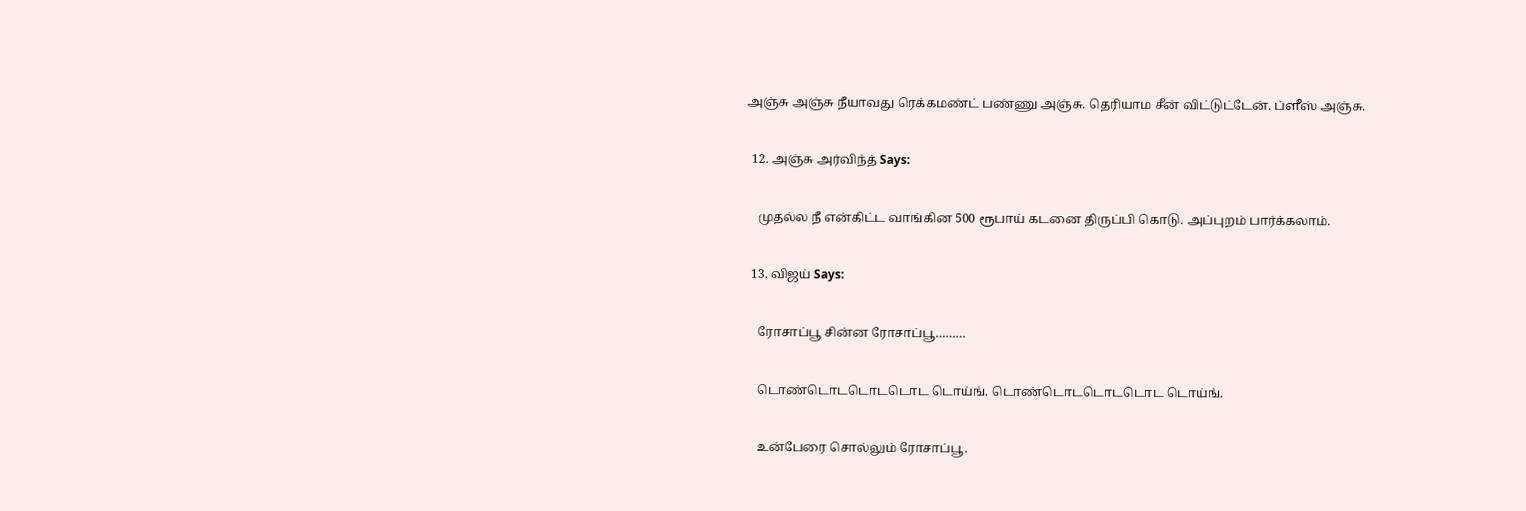அஞ்சு அஞ்சு நீயாவது ரெக்கமண்ட் பண்ணு அஞ்சு. தெரியாம சீன் விட்டுட்டேன். ப்ளீஸ் அஞ்சு.

  12. அஞ்சு அர்விந்த் Says:

    முதல்ல நீ என்கிட்ட வாங்கின 500 ரூபாய் கடனை திருப்பி கொடு. அப்புறம் பார்க்கலாம்.

  13. விஜய் Says:

    ரோசாப்பூ சின்ன ரோசாப்பூ………

    டொண்டொடடொடடொட டொய்ங். டொண்டொடடொடடொட டொய்ங்.

    உன்பேரை சொல்லும் ரோசாப்பூ.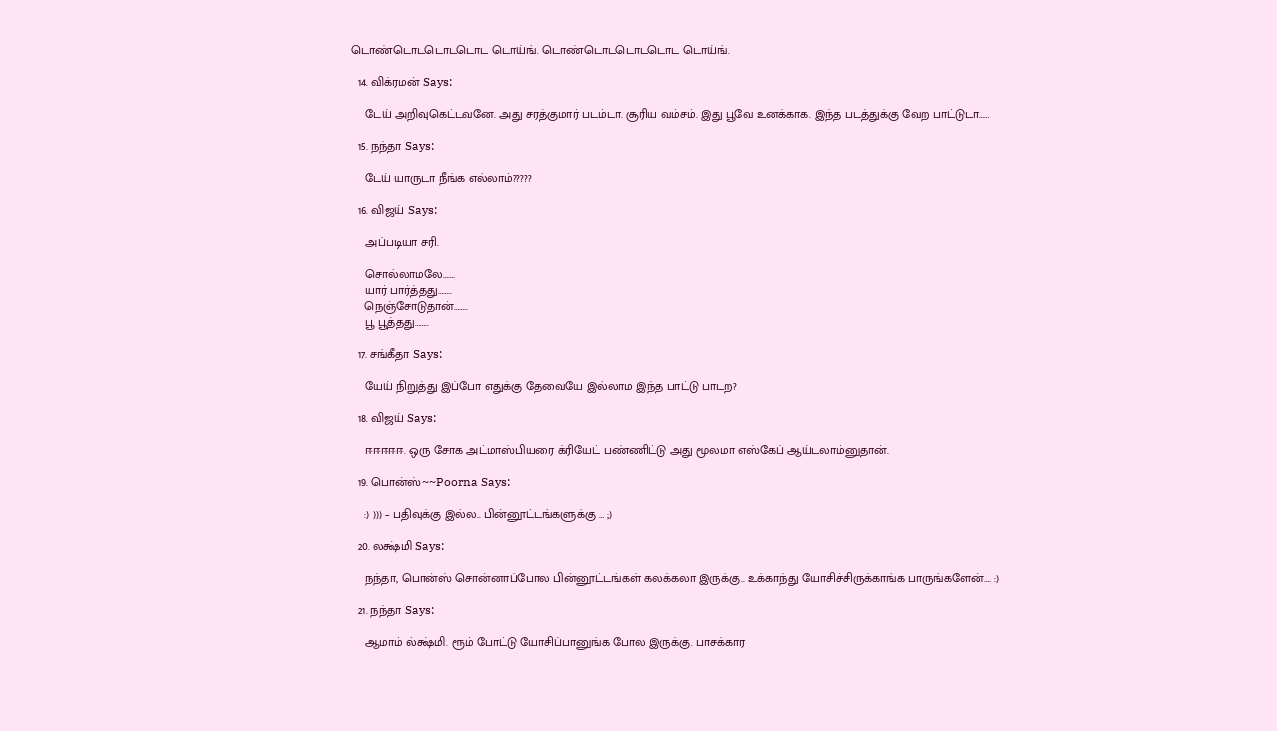டொண்டொடடொடடொட டொய்ங். டொண்டொடடொடடொட டொய்ங்.

  14. விக்ரமன் Says:

    டேய் அறிவுகெட்டவனே. அது சரத்குமார் படம்டா. சூரிய வம்சம். இது பூவே உனக்காக. இந்த படத்துக்கு வேற பாட்டுடா……

  15. நந்தா Says:

    டேய் யாருடா நீங்க எல்லாம்?????

  16. விஜய் Says:

    அப்படியா சரி.

    சொல்லாமலே…….
    யார் பார்த்தது……..
    நெஞ்சோடுதான்……..
    பூ பூத்தது……..

  17. சங்கீதா Says:

    யேய் நிறுத்து இப்போ எதுக்கு தேவையே இல்லாம இந்த பாட்டு பாடற?

  18. விஜய் Says:

    ஈஈஈஈஈ. ஒரு சோக அட்மாஸ்பியரை க்ரியேட் பண்ணிட்டு அது மூலமா எஸ்கேப் ஆய்டலாம்னுதான்.

  19. பொன்ஸ்~~Poorna Says:

    :) ))) – பதிவுக்கு இல்ல.. பின்னூட்டங்களுக்கு … ;)

  20. லக்ஷ்மி Says:

    நந்தா, பொன்ஸ் சொன்னாப்போல பின்னூட்டங்கள் கலக்கலா இருக்கு.. உக்காந்து யோசிச்சிருக்காங்க பாருங்களேன்…. :)

  21. நந்தா Says:

    ஆமாம் ல்க்ஷ்மி. ரூம் போட்டு யோசிப்பானுங்க போல இருக்கு. பாசக்கார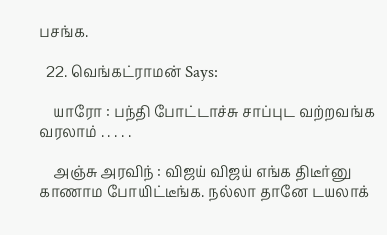பசங்க.

  22. வெங்கட்ராமன் Says:

    யாரோ : பந்தி போட்டாச்சு சாப்புட வற்றவங்க வரலாம் . . . . .

    அஞ்சு அரவிந் : விஜய் விஜய் எங்க திடீர்னு காணாம போயிட்டீங்க. நல்லா தானே டயலாக்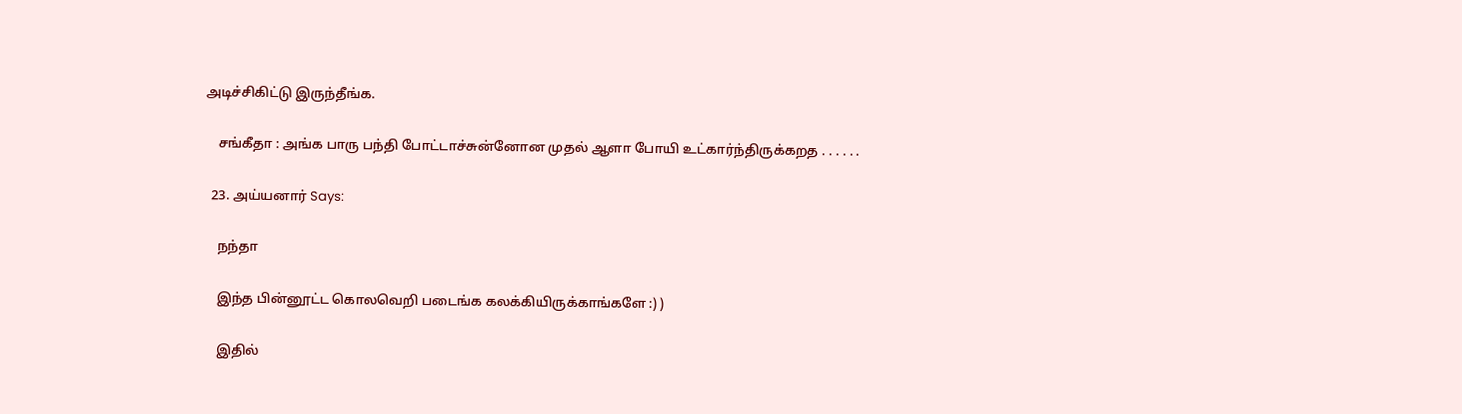அடிச்சிகிட்டு இருந்தீங்க.

    சங்கீதா : அங்க பாரு பந்தி போட்டாச்சுன்னோன முதல் ஆளா போயி உட்கார்ந்திருக்கறத . . . . . .

  23. அய்யனார் Says:

    நந்தா

    இந்த பின்னூட்ட கொலவெறி படைங்க கலக்கியிருக்காங்களே :) )

    இதில்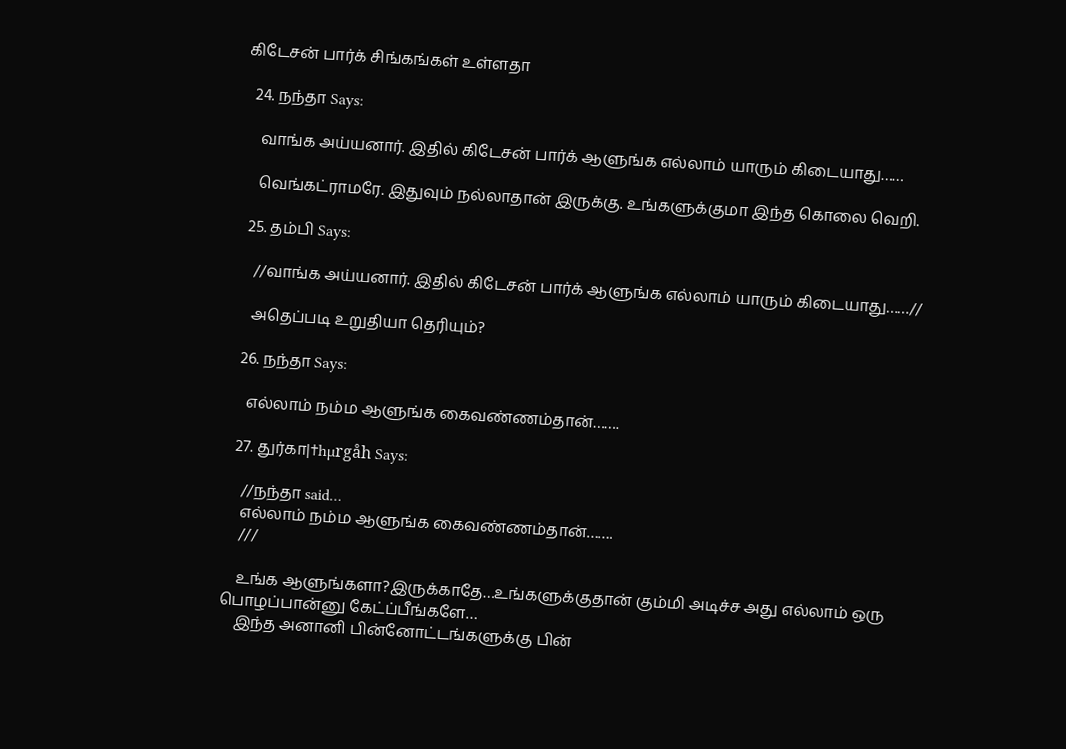கிடேசன் பார்க் சிங்கங்கள் உள்ளதா

  24. நந்தா Says:

    வாங்க அய்யனார். இதில் கிடேசன் பார்க் ஆளுங்க எல்லாம் யாரும் கிடையாது……

    வெங்கட்ராமரே. இதுவும் நல்லாதான் இருக்கு. உங்களுக்குமா இந்த கொலை வெறி.

  25. தம்பி Says:

    //வாங்க அய்யனார். இதில் கிடேசன் பார்க் ஆளுங்க எல்லாம் யாரும் கிடையாது……//

    அதெப்படி உறுதியா தெரியும்?

  26. நந்தா Says:

    எல்லாம் நம்ம ஆளுங்க கைவண்ணம்தான்…….

  27. துர்கா|†hµrgåh Says:

    //நந்தா said…
    எல்லாம் நம்ம ஆளுங்க கைவண்ணம்தான்…….
    ///

    உங்க ஆளுங்களா?இருக்காதே…உங்களுக்குதான் கும்மி அடிச்ச அது எல்லாம் ஒரு பொழப்பான்னு கேட்ப்பீங்களே…
    இந்த அனானி பின்னோட்டங்களுக்கு பின்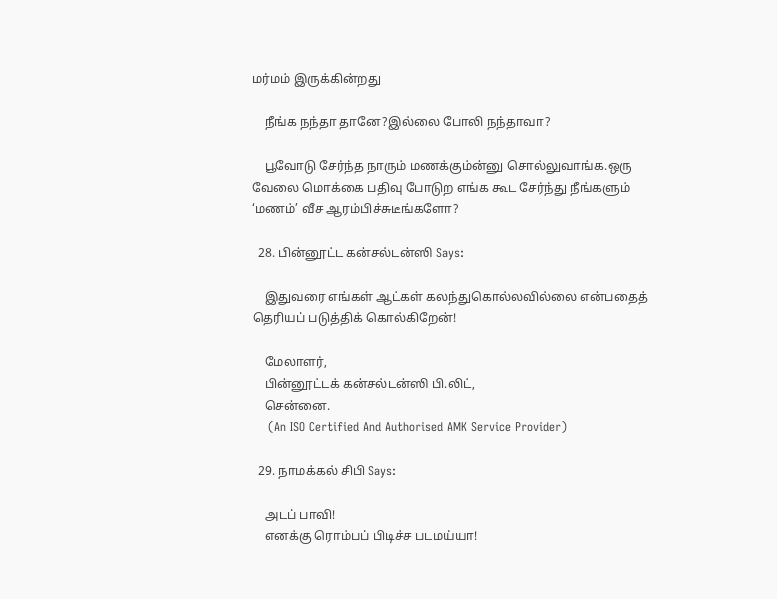மர்மம் இருக்கின்றது

    நீங்க நந்தா தானே?இல்லை போலி நந்தாவா?

    பூவோடு சேர்ந்த நாரும் மணக்கும்ன்னு சொல்லுவாங்க.ஒரு வேலை மொக்கை பதிவு போடுற எங்க கூட சேர்ந்து நீங்களும் ‘மணம்’ வீச ஆரம்பிச்சுடீங்களோ?

  28. பின்னூட்ட கன்சல்டன்ஸி Says:

    இதுவரை எங்கள் ஆட்கள் கலந்துகொல்லவில்லை என்பதைத் தெரியப் படுத்திக் கொல்கிறேன்!

    மேலாளர்,
    பின்னூட்டக் கன்சல்டன்ஸி பி.லிட்,
    சென்னை.
    (An ISO Certified And Authorised AMK Service Provider)

  29. நாமக்கல் சிபி Says:

    அடப் பாவி!
    எனக்கு ரொம்பப் பிடிச்ச படமய்யா!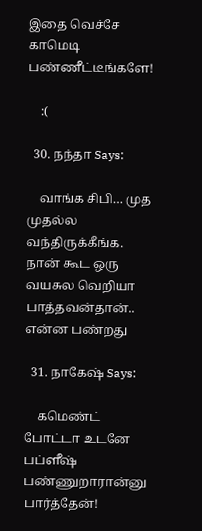இதை வெச்சே காமெடி பண்ணீட்டீங்களே!

    :(

  30. நந்தா Says:

    வாங்க சிபி… முத முதல்ல வந்திருக்கீங்க. நான் கூட ஒரு வயசுல வெறியா பாத்தவன்தான்.. என்ன பண்றது

  31. நாகேஷ் Says:

    கமெண்ட் போட்டா உடனே பப்ளீஷ் பண்ணுறாரான்னு பார்த்தேன்!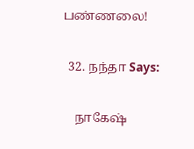பண்ணலை!

  32. நந்தா Says:

    நாகேஷ்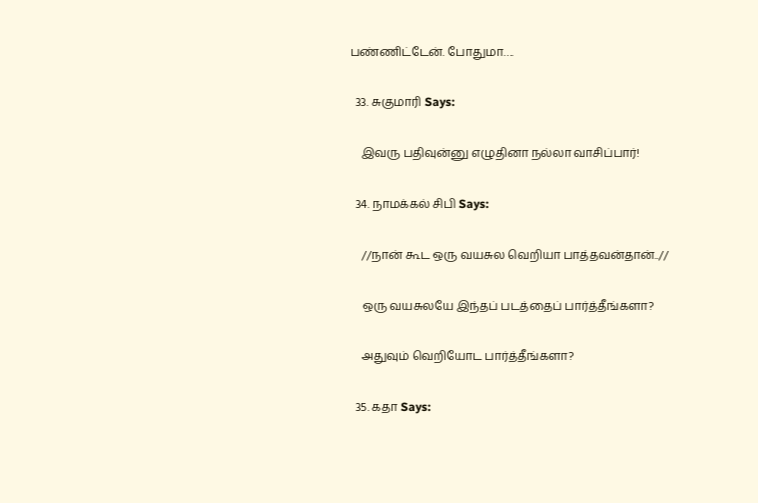பண்ணிட்டேன். போதுமா….

  33. சுகுமாரி Says:

    இவரு பதிவுன்னு எழுதினா நல்லா வாசிப்பார்!

  34. நாமக்கல் சிபி Says:

    //நான் கூட ஒரு வயசுல வெறியா பாத்தவன்தான்..//

    ஒரு வயசுலயே இந்தப் படத்தைப் பார்த்தீங்களா?

    அதுவும் வெறியோட பார்த்தீங்களா?

  35. கதா Says: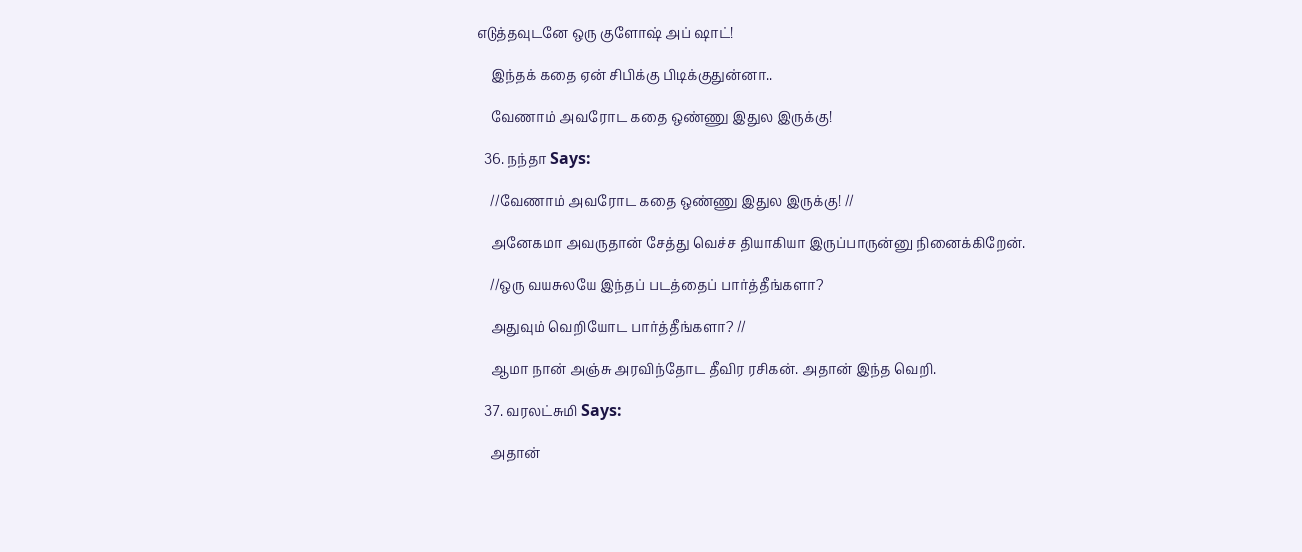எடுத்தவுடனே ஒரு குளோஷ் அப் ஷாட்!

    இந்தக் கதை ஏன் சிபிக்கு பிடிக்குதுன்னா..

    வேணாம் அவரோட கதை ஒண்ணு இதுல இருக்கு!

  36. நந்தா Says:

    //வேணாம் அவரோட கதை ஒண்ணு இதுல இருக்கு! //

    அனேகமா அவருதான் சேத்து வெச்ச தியாகியா இருப்பாருன்னு நினைக்கிறேன்.

    //ஒரு வயசுலயே இந்தப் படத்தைப் பார்த்தீங்களா?

    அதுவும் வெறியோட பார்த்தீங்களா? //

    ஆமா நான் அஞ்சு அரவிந்தோட தீவிர ரசிகன். அதான் இந்த வெறி.

  37. வரலட்சுமி Says:

    அதான்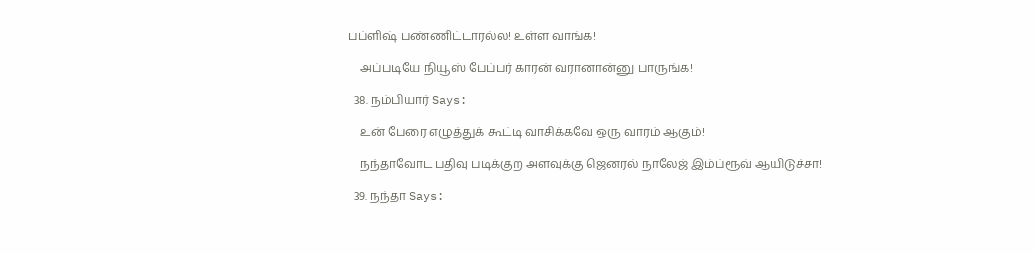பப்ளிஷ் பண்ணிட்டாரல்ல! உள்ள வாங்க!

    அப்படியே நியூஸ் பேப்பர் காரன் வரானான்னு பாருங்க!

  38. நம்பியார் Says:

    உன் பேரை எழுத்துக் கூட்டி வாசிக்கவே ஒரு வாரம் ஆகும்!

    நந்தாவோட பதிவு படிக்குற அளவுக்கு ஜெனரல் நாலேஜ் இம்ப்ரூவ் ஆயிடுச்சா!

  39. நந்தா Says: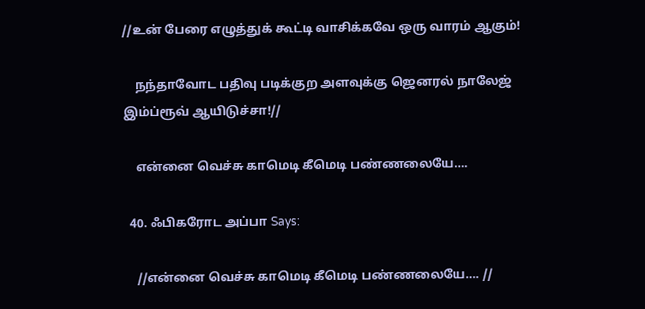//உன் பேரை எழுத்துக் கூட்டி வாசிக்கவே ஒரு வாரம் ஆகும்!

    நந்தாவோட பதிவு படிக்குற அளவுக்கு ஜெனரல் நாலேஜ் இம்ப்ரூவ் ஆயிடுச்சா!//

    என்னை வெச்சு காமெடி கீமெடி பண்ணலையே….

  40. ஃபிகரோட அப்பா Says:

    //என்னை வெச்சு காமெடி கீமெடி பண்ணலையே…. //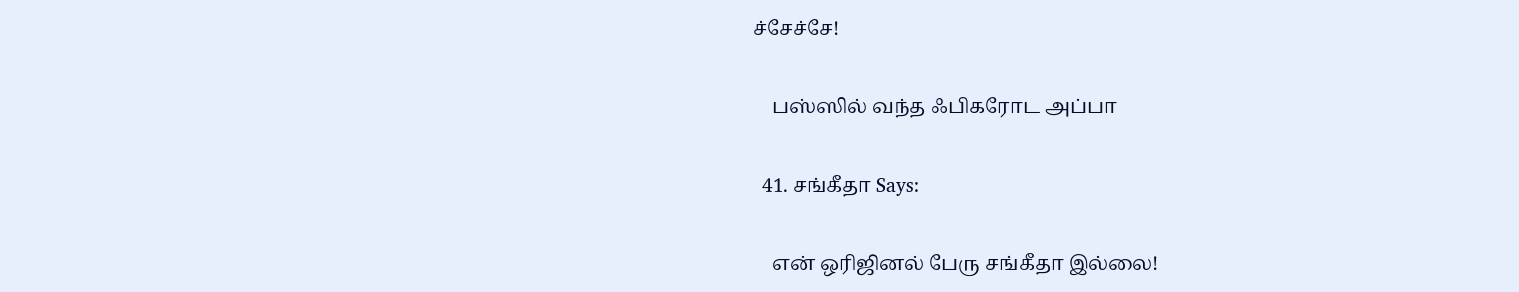ச்சேச்சே!

    பஸ்ஸில் வந்த ஃபிகரோட அப்பா

  41. சங்கீதா Says:

    என் ஒரிஜினல் பேரு சங்கீதா இல்லை!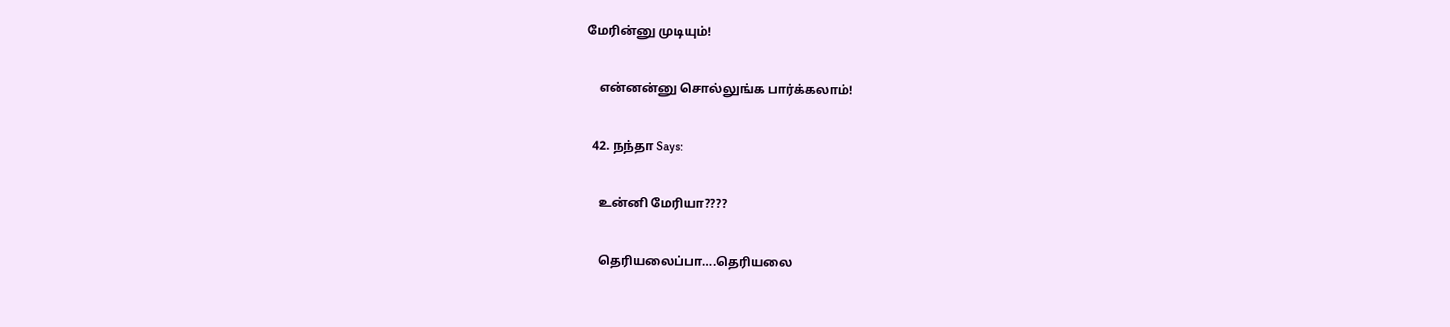மேரின்னு முடியும்!

    என்னன்னு சொல்லுங்க பார்க்கலாம்!

  42. நந்தா Says:

    உன்னி மேரியா????

    தெரியலைப்பா….தெரியலை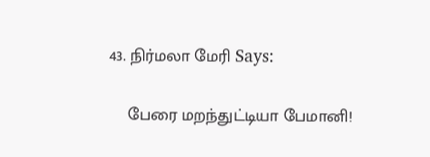43. நிர்மலா மேரி Says:

    பேரை மறந்துட்டியா பேமானி!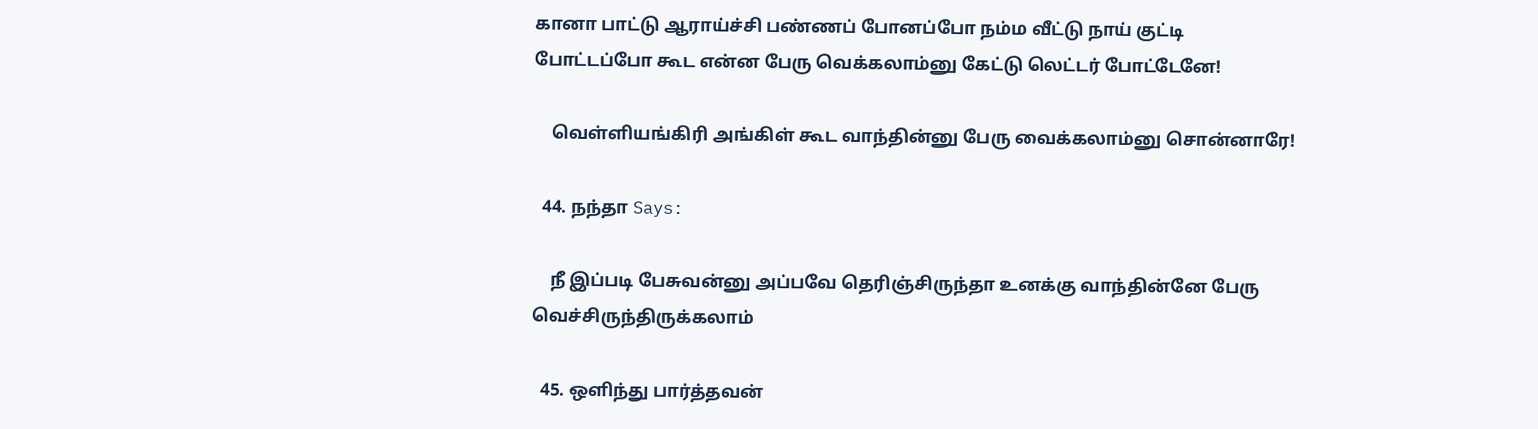கானா பாட்டு ஆராய்ச்சி பண்ணப் போனப்போ நம்ம வீட்டு நாய் குட்டி போட்டப்போ கூட என்ன பேரு வெக்கலாம்னு கேட்டு லெட்டர் போட்டேனே!

    வெள்ளியங்கிரி அங்கிள் கூட வாந்தின்னு பேரு வைக்கலாம்னு சொன்னாரே!

  44. நந்தா Says:

    நீ இப்படி பேசுவன்னு அப்பவே தெரிஞ்சிருந்தா உனக்கு வாந்தின்னே பேரு வெச்சிருந்திருக்கலாம்

  45. ஒளிந்து பார்த்தவன்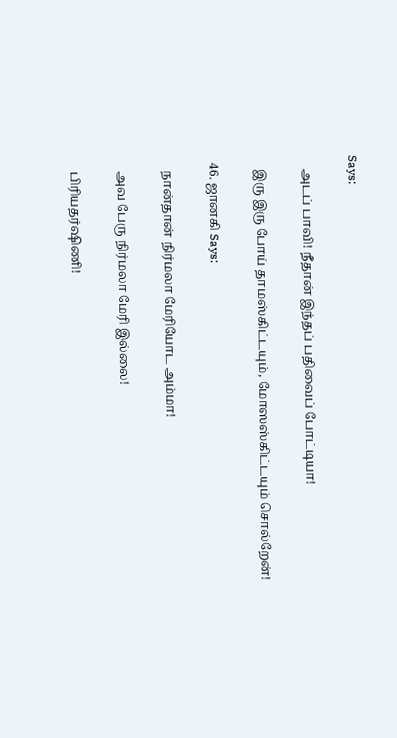Says:

    அடப் பாவி! நீதான் இந்தப் பதிவைப் போட்டியா!

    இரு இரு போய் தாமஸ்கிட்டயும், மோஸஸ்கிட்டயும் சொல்றேன்!

  46. ஜானகி Says:

    நான்தான் நிர்மலா மேரியோட அம்மா!

    அவ பேரு நிர்மலா மேரி இல்லை!

    பிரியதர்ஷிணி!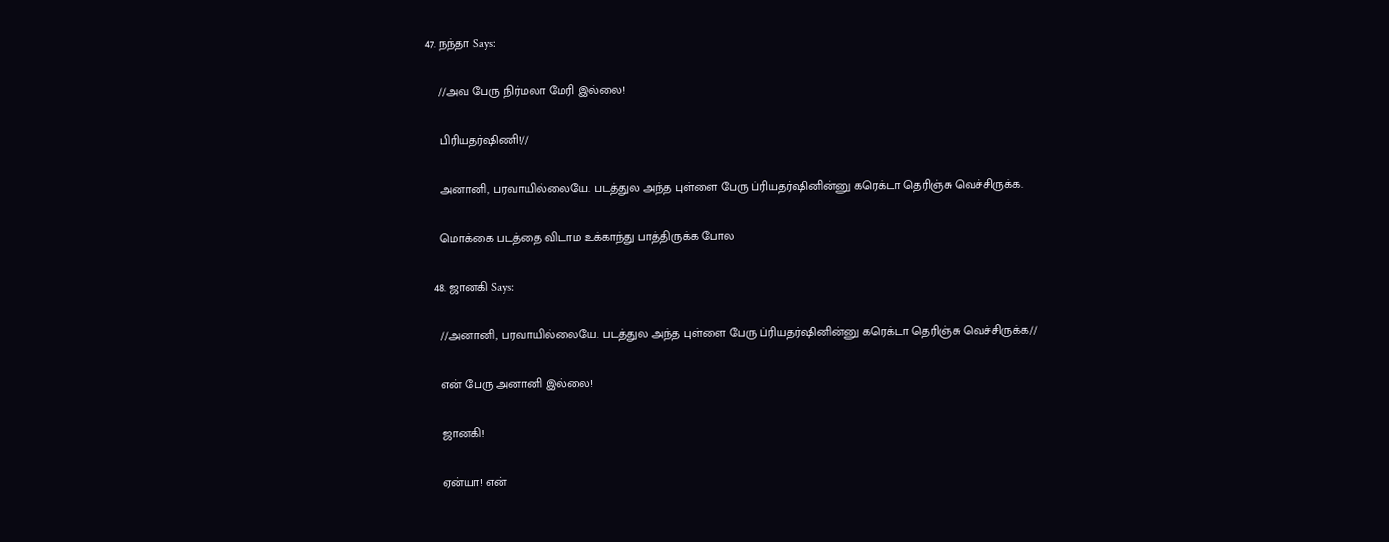47. நந்தா Says:

    //அவ பேரு நிர்மலா மேரி இல்லை!

    பிரியதர்ஷிணி!//

    அனானி, பரவாயில்லையே. படத்துல அந்த புள்ளை பேரு ப்ரியதர்ஷினின்னு கரெக்டா தெரிஞ்சு வெச்சிருக்க.

    மொக்கை படத்தை விடாம உக்காந்து பாத்திருக்க போல

  48. ஜானகி Says:

    //அனானி, பரவாயில்லையே. படத்துல அந்த புள்ளை பேரு ப்ரியதர்ஷினின்னு கரெக்டா தெரிஞ்சு வெச்சிருக்க//

    என் பேரு அனானி இல்லை!

    ஜானகி!

    ஏன்யா! என்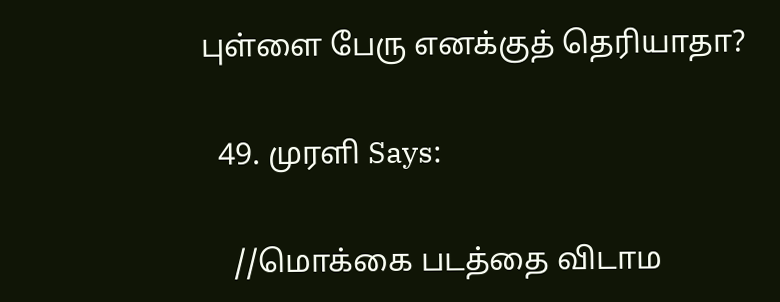புள்ளை பேரு எனக்குத் தெரியாதா?

  49. முரளி Says:

    //மொக்கை படத்தை விடாம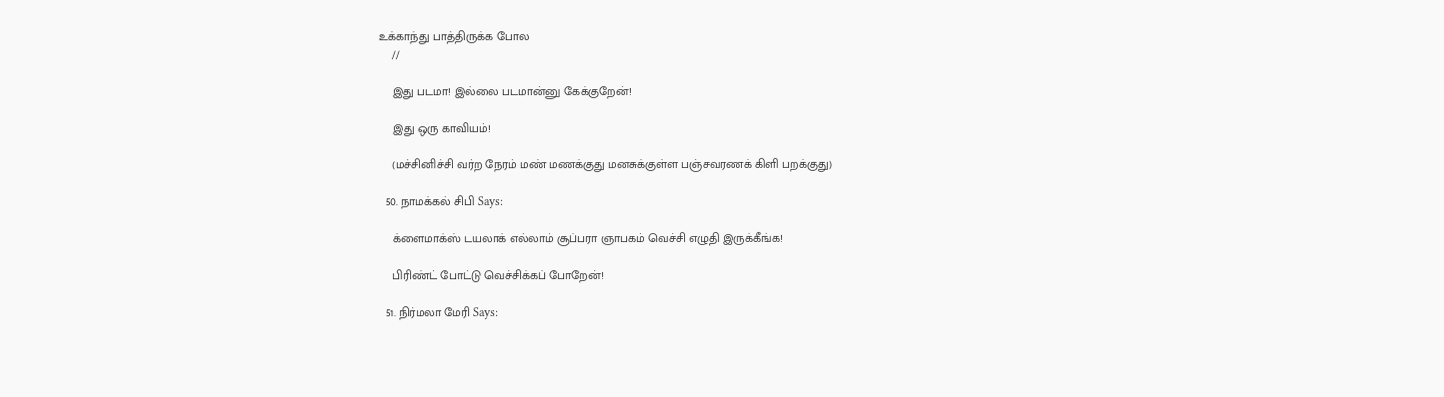உக்காந்து பாத்திருக்க போல
    //

    இது படமா! இல்லை படமான்னு கேக்குறேன்!

    இது ஒரு காவியம்!

    (மச்சினிச்சி வர்ற நேரம் மண் மணக்குது மனசுக்குள்ள பஞ்சவரணக் கிளி பறக்குது)

  50. நாமக்கல் சிபி Says:

    க்ளைமாக்ஸ் டயலாக் எல்லாம் சூப்பரா ஞாபகம் வெச்சி எழுதி இருக்கீங்க!

    பிரிண்ட் போட்டு வெச்சிக்கப் போறேன்!

  51. நிர்மலா மேரி Says: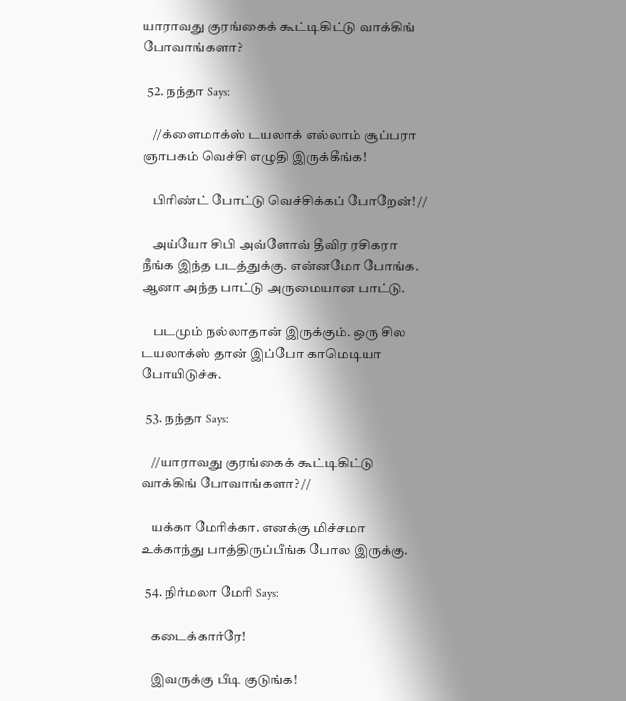யாராவது குரங்கைக் கூட்டிகிட்டு வாக்கிங் போவாங்களா?

  52. நந்தா Says:

    //க்ளைமாக்ஸ் டயலாக் எல்லாம் சூப்பரா ஞாபகம் வெச்சி எழுதி இருக்கீங்க!

    பிரிண்ட் போட்டு வெச்சிக்கப் போறேன்! //

    அய்யோ சிபி அவ்ளோவ் தீவிர ரசிகரா நீங்க இந்த படத்துக்கு. என்னமோ போங்க. ஆனா அந்த பாட்டு அருமையான பாட்டு.

    படமும் நல்லாதான் இருக்கும். ஒரு சில டயலாக்ஸ் தான் இப்போ காமெடியா போயிடுச்சு.

  53. நந்தா Says:

    //யாராவது குரங்கைக் கூட்டிகிட்டு வாக்கிங் போவாங்களா? //

    யக்கா மேரிக்கா. எனக்கு மிச்சமா உக்காந்து பாத்திருப்பீங்க போல இருக்கு.

  54. நிர்மலா மேரி Says:

    கடைக்கார்ரே!

    இவருக்கு பீடி குடுங்க!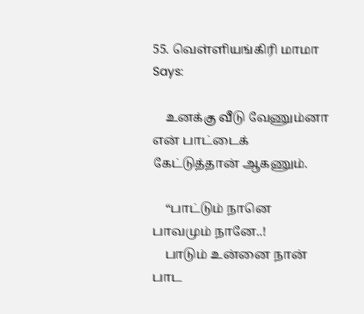55. வெள்ளியங்கிரி மாமா Says:

    உனக்கு வீடு வேணும்னா என் பாட்டைக் கேட்டுத்தான் ஆகணும்.

    “பாட்டும் நானெ பாவமும் நானே..!
    பாடும் உன்னை நான் பாட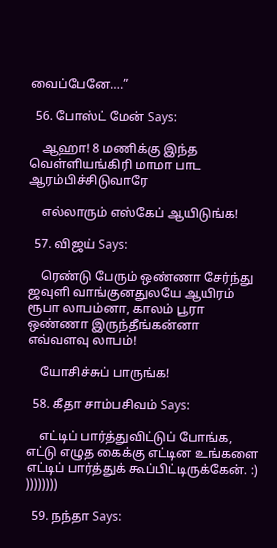வைப்பேனே….”

  56. போஸ்ட் மேன் Says:

    ஆஹா! 8 மணிக்கு இந்த வெள்ளியங்கிரி மாமா பாட ஆரம்பிச்சிடுவாரே

    எல்லாரும் எஸ்கேப் ஆயிடுங்க!

  57. விஜய் Says:

    ரெண்டு பேரும் ஒண்ணா சேர்ந்து ஜவுளி வாங்குனதுலயே ஆயிரம் ரூபா லாபம்னா, காலம் பூரா ஒண்ணா இருந்தீங்கன்னா எவ்வளவு லாபம்!

    யோசிச்சுப் பாருங்க!

  58. கீதா சாம்பசிவம் Says:

    எட்டிப் பார்த்துவிட்டுப் போங்க, எட்டு எழுத கைக்கு எட்டின உங்களை எட்டிப் பார்த்துக் கூப்பிட்டிருக்கேன். :) ))))))))

  59. நந்தா Says: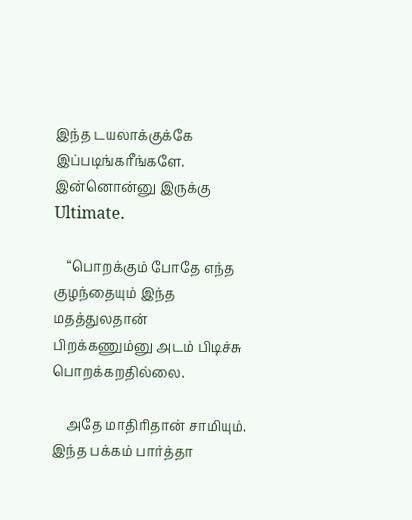இந்த டயலாக்குக்கே இப்படிங்கரீங்களே. இன்னொன்னு இருக்கு Ultimate.

    “பொறக்கும் போதே எந்த குழந்தையும் இந்த மதத்துலதான் பிறக்கணும்னு அடம் பிடிச்சு பொறக்கறதில்லை.

    அதே மாதிரிதான் சாமியும். இந்த பக்கம் பார்த்தா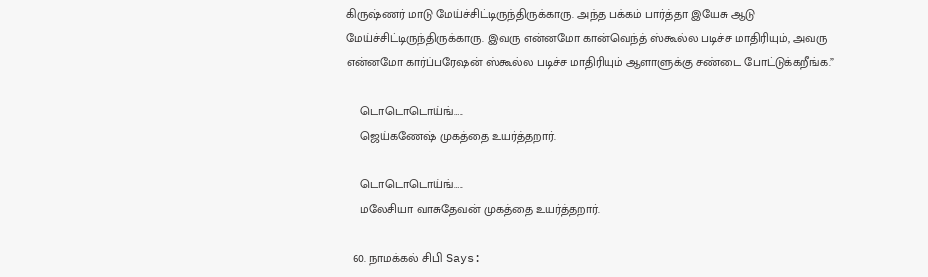கிருஷ்ணர் மாடு மேய்ச்சிட்டிருந்திருக்காரு. அந்த பக்கம் பார்த்தா இயேசு ஆடு மேய்ச்சிட்டிருந்திருக்காரு. இவரு என்னமோ கான்வெந்த் ஸ்கூல்ல படிச்ச மாதிரியும், அவரு என்னமோ கார்ப்பரேஷன் ஸ்கூல்ல படிச்ச மாதிரியும் ஆளாளுக்கு சண்டை போட்டுக்கறீங்க.”

    டொடொடொய்ங்…..
    ஜெய்கணேஷ் முகத்தை உயர்த்தறார்.

    டொடொடொய்ங்…..
    மலேசியா வாசுதேவன் முகத்தை உயர்த்தறார்.

  60. நாமக்கல் சிபி Says: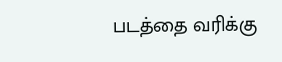படத்தை வரிக்கு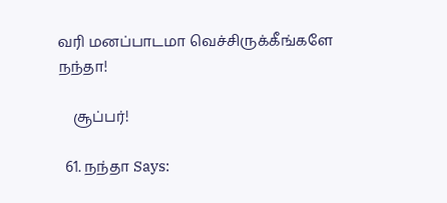வரி மனப்பாடமா வெச்சிருக்கீங்களே நந்தா!

    சூப்பர்!

  61. நந்தா Says: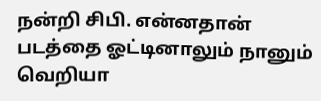நன்றி சிபி. என்னதான் படத்தை ஓட்டினாலும் நானும் வெறியா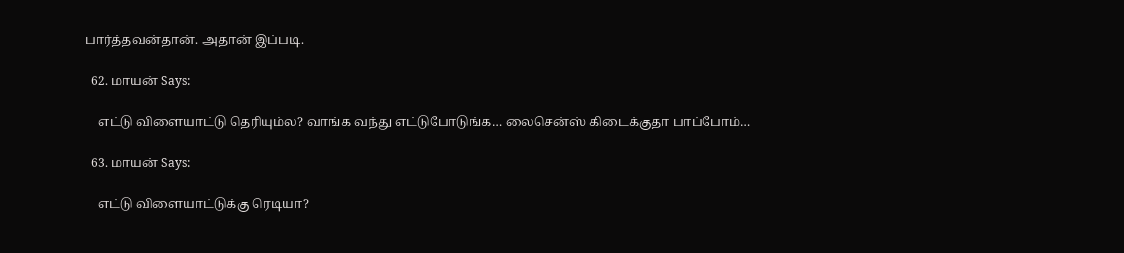பார்த்தவன்தான். அதான் இப்படி.

  62. மாயன் Says:

    எட்டு விளையாட்டு தெரியும்ல? வாங்க வந்து எட்டுபோடுங்க… லைசென்ஸ் கிடைக்குதா பாப்போம்…

  63. மாயன் Says:

    எட்டு விளையாட்டுக்கு ரெடியா?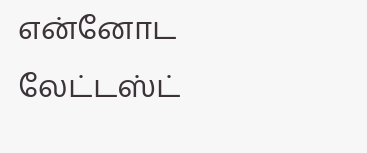என்னோட லேட்டஸ்ட்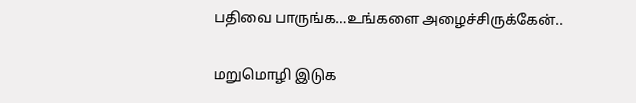பதிவை பாருங்க…உங்களை அழைச்சிருக்கேன்..


மறுமொழி இடுக